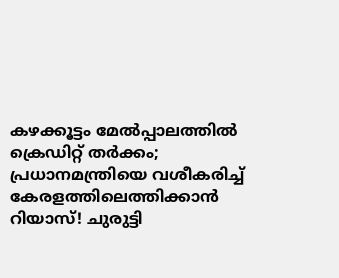കഴക്കൂട്ടം മേൽപ്പാലത്തിൽ ക്രെഡിറ്റ് തർക്കം; പ്രധാനമന്ത്രിയെ വശീകരിച്ച് കേരളത്തിലെത്തിക്കാൻ റിയാസ്! ചുരുട്ടി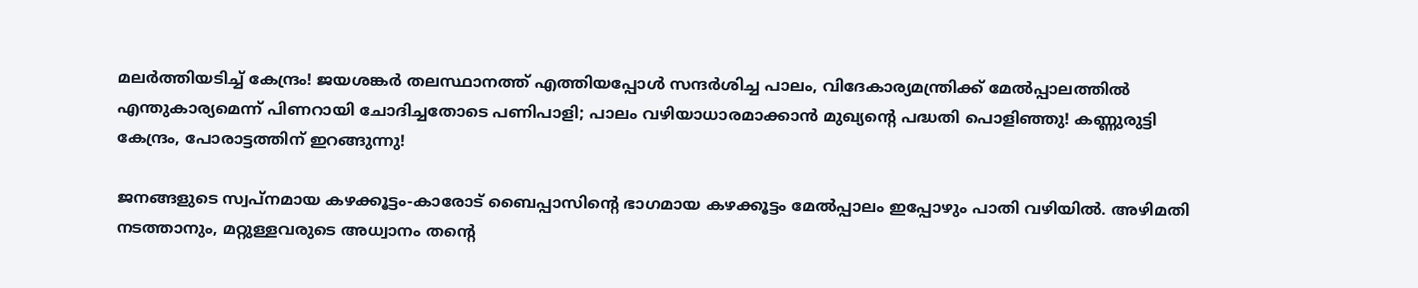മലർത്തിയടിച്ച് കേന്ദ്രം! ജയശങ്കർ തലസ്ഥാനത്ത് എത്തിയപ്പോൾ സന്ദർശിച്ച പാലം, വിദേകാര്യമന്ത്രിക്ക് മേൽപ്പാലത്തിൽ എന്തുകാര്യമെന്ന് പിണറായി ചോദിച്ചതോടെ പണിപാളി; പാലം വഴിയാധാരമാക്കാൻ മുഖ്യന്റെ പദ്ധതി പൊളിഞ്ഞു! കണ്ണുരുട്ടി കേന്ദ്രം, പോരാട്ടത്തിന് ഇറങ്ങുന്നു!

ജനങ്ങളുടെ സ്വപ്നമായ കഴക്കൂട്ടം-കാരോട് ബൈപ്പാസിന്റെ ഭാഗമായ കഴക്കൂട്ടം മേൽപ്പാലം ഇപ്പോഴും പാതി വഴിയിൽ. അഴിമതി നടത്താനും, മറ്റുള്ളവരുടെ അധ്വാനം തന്റെ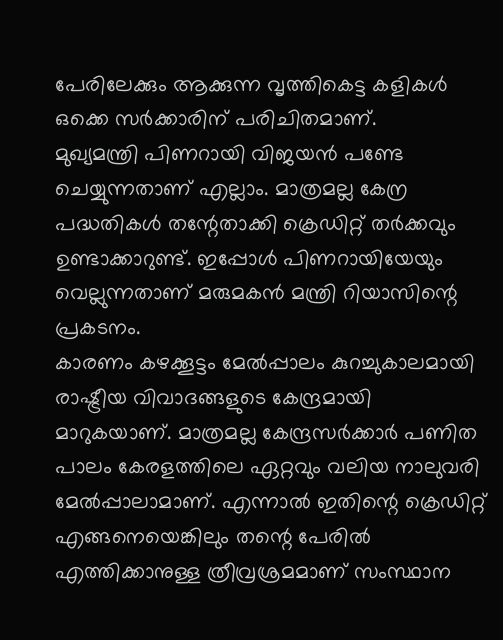പേരിലേക്കും ആക്കുന്ന വൃത്തികെട്ട കളികൾ ഒക്കെ സർക്കാരിന് പരിചിതമാണ്.
മുഖ്യമന്ത്രി പിണറായി വിജയൻ പണ്ടേ ചെയ്യുന്നതാണ് എല്ലാം. മാത്രമല്ല കേന്ര പദ്ധതികൾ തന്റേതാക്കി ക്രെഡിറ്റ് തർക്കവും ഉണ്ടാക്കാറുണ്ട്. ഇപ്പോൾ പിണറായിയേയും വെല്ലുന്നതാണ് മരുമകൻ മന്ത്രി റിയാസിന്റെ പ്രകടനം.
കാരണം കഴക്കൂട്ടം മേൽപ്പാലം കുറച്ചുകാലമായി രാഷ്ട്രീയ വിവാദങ്ങളുടെ കേന്ദ്രമായി മാറുകയാണ്. മാത്രമല്ല കേന്ദ്രസർക്കാർ പണിത പാലം കേരളത്തിലെ ഏറ്റവും വലിയ നാലുവരി മേൽപ്പാലാമാണ്. എന്നാൽ ഇതിന്റെ ക്രെഡിറ്റ് എങ്ങനെയെങ്കിലും തന്റെ പേരിൽ എത്തിക്കാനുള്ള ത്രീവ്രശ്രമമാണ് സംസ്ഥാന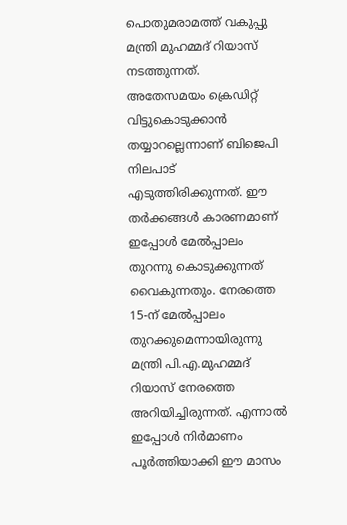പൊതുമരാമത്ത് വകുപ്പു മന്ത്രി മുഹമ്മദ് റിയാസ് നടത്തുന്നത്.
അതേസമയം ക്രെഡിറ്റ് വിട്ടുകൊടുക്കാൻ തയ്യാറല്ലെന്നാണ് ബിജെപി നിലപാട് എടുത്തിരിക്കുന്നത്. ഈ തർക്കങ്ങൾ കാരണമാണ് ഇപ്പോൾ മേൽപ്പാലം തുറന്നു കൊടുക്കുന്നത് വൈകുന്നതും. നേരത്തെ 15-ന് മേൽപ്പാലം തുറക്കുമെന്നായിരുന്നു മന്ത്രി പി.എ.മുഹമ്മദ് റിയാസ് നേരത്തെ അറിയിച്ചിരുന്നത്. എന്നാൽ ഇപ്പോൾ നിർമാണം പൂർത്തിയാക്കി ഈ മാസം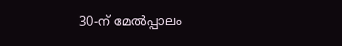30-ന് മേൽപ്പാലം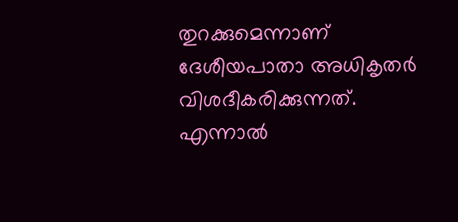തുറക്കുമെന്നാണ് ദേശീയപാതാ അധികൃതർ വിശദീകരിക്കുന്നത്.
എന്നാൽ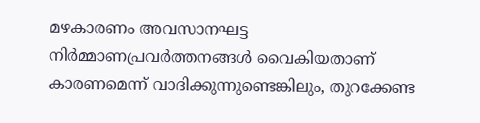മഴകാരണം അവസാനഘട്ട നിർമ്മാണപ്രവർത്തനങ്ങൾ വൈകിയതാണ് കാരണമെന്ന് വാദിക്കുന്നുണ്ടെങ്കിലും, തുറക്കേണ്ട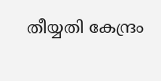തീയ്യതി കേന്ദ്രം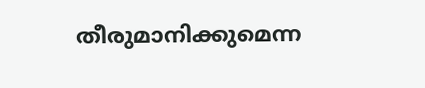തീരുമാനിക്കുമെന്ന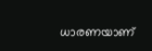ധാരണയാണ്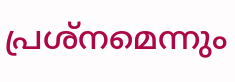പ്രശ്നമെന്നും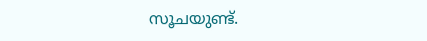സൂചയുണ്ട്.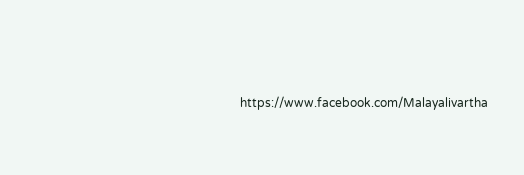https://www.facebook.com/Malayalivartha